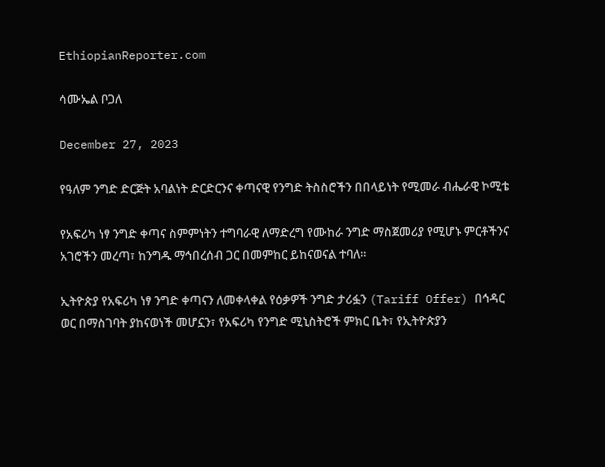EthiopianReporter.com

ሳሙኤል ቦጋለ

December 27, 2023

የዓለም ንግድ ድርጅት አባልነት ድርድርንና ቀጣናዊ የንግድ ትስስሮችን በበላይነት የሚመራ ብሔራዊ ኮሚቴ

የአፍሪካ ነፃ ንግድ ቀጣና ስምምነትን ተግባራዊ ለማድረግ የሙከራ ንግድ ማስጀመሪያ የሚሆኑ ምርቶችንና አገሮችን መረጣ፣ ከንግዱ ማኅበረሰብ ጋር በመምከር ይከናወናል ተባለ፡፡

ኢትዮጵያ የአፍሪካ ነፃ ንግድ ቀጣናን ለመቀላቀል የዕቃዎች ንግድ ታሪፏን (Tariff Offer) በኅዳር ወር በማስገባት ያከናወነች መሆኗን፣ የአፍሪካ የንግድ ሚኒስትሮች ምክር ቤት፣ የኢትዮጵያን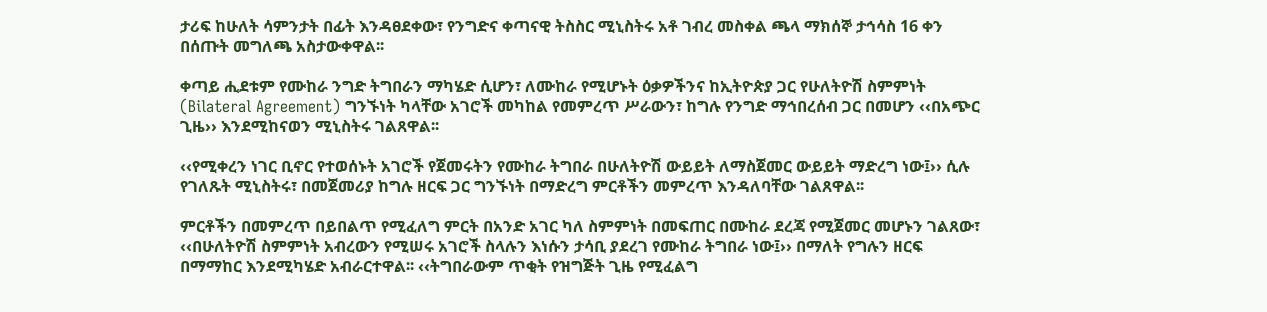ታሪፍ ከሁለት ሳምንታት በፊት እንዳፀደቀው፣ የንግድና ቀጣናዊ ትስስር ሚኒስትሩ አቶ ገብረ መስቀል ጫላ ማክሰኞ ታኅሳስ 16 ቀን በሰጡት መግለጫ አስታውቀዋል፡፡

ቀጣይ ሒደቱም የሙከራ ንግድ ትግበራን ማካሄድ ሲሆን፣ ለሙከራ የሚሆኑት ዕቃዎችንና ከኢትዮጵያ ጋር የሁለትዮሽ ስምምነት (Bilateral Agreement) ግንኙነት ካላቸው አገሮች መካከል የመምረጥ ሥራውን፣ ከግሉ የንግድ ማኅበረሰብ ጋር በመሆን ‹‹በአጭር ጊዜ›› እንደሚከናወን ሚኒስትሩ ገልጸዋል፡፡

‹‹የሚቀረን ነገር ቢኖር የተወሰኑት አገሮች የጀመሩትን የሙከራ ትግበራ በሁለትዮሽ ውይይት ለማስጀመር ውይይት ማድረግ ነው፤›› ሲሉ የገለጹት ሚኒስትሩ፣ በመጀመሪያ ከግሉ ዘርፍ ጋር ግንኙነት በማድረግ ምርቶችን መምረጥ እንዳለባቸው ገልጸዋል፡፡

ምርቶችን በመምረጥ በይበልጥ የሚፈለግ ምርት በአንድ አገር ካለ ስምምነት በመፍጠር በሙከራ ደረጃ የሚጀመር መሆኑን ገልጸው፣ ‹‹በሁለትዮሽ ስምምነት አብረውን የሚሠሩ አገሮች ስላሉን እነሱን ታሳቢ ያደረገ የሙከራ ትግበራ ነው፤›› በማለት የግሉን ዘርፍ በማማከር እንደሚካሄድ አብራርተዋል፡፡ ‹‹ትግበራውም ጥቂት የዝግጅት ጊዜ የሚፈልግ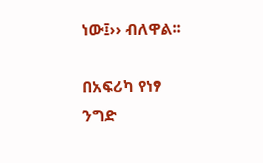ነው፤›› ብለዋል፡፡

በአፍሪካ የነፃ ንግድ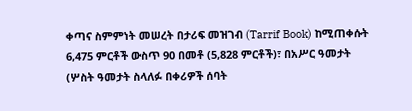ቀጣና ስምምነት መሠረት በታሪፍ መዝገብ (Tarrif Book) ከሚጠቀሱት 6,475 ምርቶች ውስጥ 90 በመቶ (5,828 ምርቶች)፣ በአሥር ዓመታት (ሦስት ዓመታት ስላለፉ በቀሪዎች ሰባት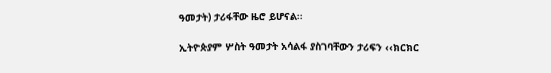ዓመታት) ታሪፋቸው ዜሮ ይሆናል፡፡

ኢትዮጵያም ሦስት ዓመታት አሳልፋ ያስገባቸውን ታሪፍን ‹‹ክርክር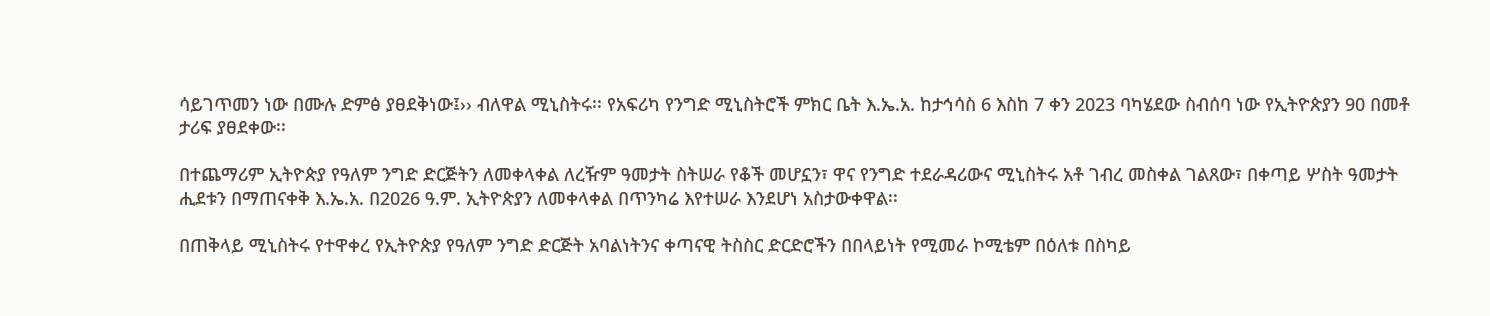ሳይገጥመን ነው በሙሉ ድምፅ ያፀደቅነው፤›› ብለዋል ሚኒስትሩ፡፡ የአፍሪካ የንግድ ሚኒስትሮች ምክር ቤት እ.ኤ.አ. ከታኅሳስ 6 እስከ 7 ቀን 2023 ባካሄደው ስብሰባ ነው የኢትዮጵያን 90 በመቶ ታሪፍ ያፀደቀው፡፡

በተጨማሪም ኢትዮጵያ የዓለም ንግድ ድርጅትን ለመቀላቀል ለረዥም ዓመታት ስትሠራ የቆች መሆኗን፣ ዋና የንግድ ተደራዳሪውና ሚኒስትሩ አቶ ገብረ መስቀል ገልጸው፣ በቀጣይ ሦስት ዓመታት ሒደቱን በማጠናቀቅ እ.ኤ.አ. በ2026 ዓ.ም. ኢትዮጵያን ለመቀላቀል በጥንካሬ እየተሠራ እንደሆነ አስታውቀዋል፡፡

በጠቅላይ ሚኒስትሩ የተዋቀረ የኢትዮጵያ የዓለም ንግድ ድርጅት አባልነትንና ቀጣናዊ ትስስር ድርድሮችን በበላይነት የሚመራ ኮሚቴም በዕለቱ በስካይ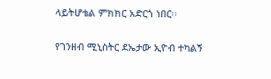ላይትሆቴል ምክክር አድርጎ ነበር፡፡

የገንዘብ ሚኒስትር ደኤታው ኢዮብ ተካልኝ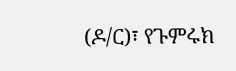(ዶ/ር)፣ የጉምሩክ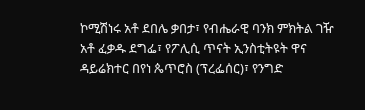ኮሚሽነሩ አቶ ደበሌ ቃበታ፣ የብሔራዊ ባንክ ምክትል ገዥ አቶ ፈቃዱ ደግፌ፣ የፖሊሲ ጥናት ኢንስቲትዩት ዋና ዳይሬክተር በየነ ጴጥሮስ (ፕረፌሰር)፣ የንግድ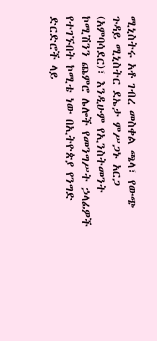ሚኒስትሩ አቶ ገብረ መስቀል ጫላ፣ የውጭ ጉዳይ ሚኒስትር ደኤታ ምሥጋኑ አርጋ (አምባሳደር)፣ እንዲሁም የኢንስትመንት ኮሚሽንን ጨምሮ ሌሎች የመንግሥት ኃላፊዎች  የተገኙበት ኮሚቴ ነው በኢትዮጵያ የንግድ ድርድሮች ላይ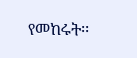የመከሩት፡፡